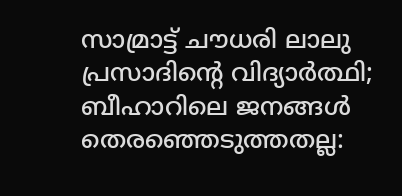സാമ്രാട്ട് ചൗധരി ലാലു പ്രസാദിന്റെ വിദ്യാർത്ഥി; ബീഹാറിലെ ജനങ്ങൾ തെരഞ്ഞെടുത്തതല്ല: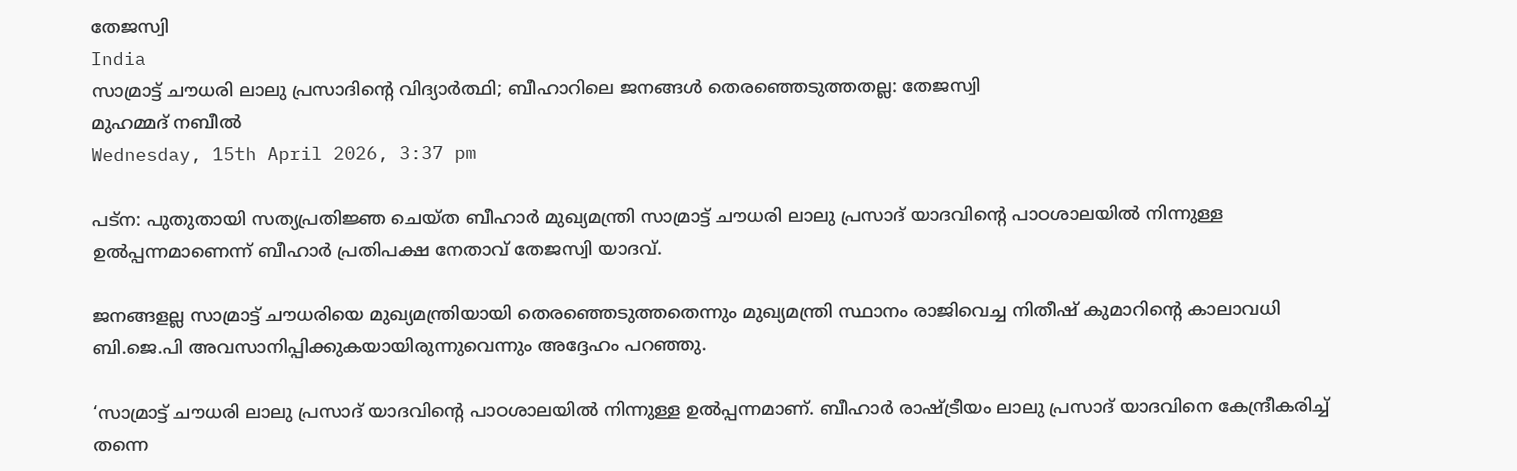തേജസ്വി
India
സാമ്രാട്ട് ചൗധരി ലാലു പ്രസാദിന്റെ വിദ്യാർത്ഥി; ബീഹാറിലെ ജനങ്ങൾ തെരഞ്ഞെടുത്തതല്ല: തേജസ്വി
മുഹമ്മദ് നബീല്‍
Wednesday, 15th April 2026, 3:37 pm

പട്ന: പുതുതായി സത്യപ്രതിജ്ഞ ചെയ്ത ബീഹാർ മുഖ്യമന്ത്രി സാമ്രാട്ട് ചൗധരി ലാലു പ്രസാദ് യാദവിന്റെ പാഠശാലയിൽ നിന്നുള്ള ഉൽപ്പന്നമാണെന്ന് ബീഹാർ പ്രതിപക്ഷ നേതാവ് തേജസ്വി യാദവ്.

ജനങ്ങളല്ല സാമ്രാട്ട് ചൗധരിയെ മുഖ്യമന്ത്രിയായി തെരഞ്ഞെടുത്തതെന്നും മുഖ്യമന്ത്രി സ്ഥാനം രാജിവെച്ച നിതീഷ് കുമാറിന്റെ കാലാവധി ബി.ജെ.പി അവസാനിപ്പിക്കുകയായിരുന്നുവെന്നും അദ്ദേഹം പറഞ്ഞു.

‘സാമ്രാട്ട് ചൗധരി ലാലു പ്രസാദ് യാദവിന്റെ പാഠശാലയിൽ നിന്നുള്ള ഉൽപ്പന്നമാണ്. ബീഹാർ രാഷ്ട്രീയം ലാലു പ്രസാദ് യാദവിനെ കേന്ദ്രീകരിച്ച് തന്നെ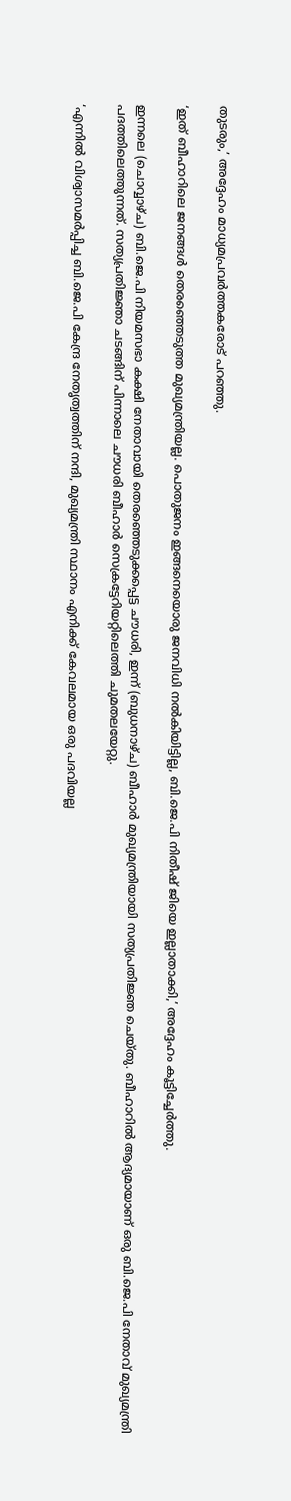തുടരും,’ അദ്ദേഹം മാധ്യമപ്രവർത്തകരോട് പറഞ്ഞു.

‘ഇത് ബീഹാറിലെ ജനങ്ങൾ തെരഞ്ഞെടുത്ത മുഖ്യമന്ത്രിയല്ല. പൊതുജനം ഇങ്ങനെയൊരു ജനവിധി നൽകിയിട്ടില്ല, ബി.ജെ.പി നിതീഷ് ജിയെ ഇല്ലാതാക്കി,’ അദ്ദേഹം കൂട്ടിച്ചേർത്തു.

ഇന്നലെ (ചൊവ്വാഴ്ച) ബി.ജെ.പി നിയമസഭാ കക്ഷി നേതാവായി തെരഞ്ഞെടുക്കപ്പെട്ട ചൗധരി, ഇന്ന് (ബുധനാഴ്ച) ബീഹാർ മുഖ്യമന്ത്രിയായി സത്യപ്രതിജ്ഞ ചെയ്തു. ബീഹാറിൽ ആദ്യമായാണ് ഒരു ബി.ജെ.പി നേതാവ് മുഖ്യമന്ത്രി പദത്തിലെത്തുന്നത്. സത്യപ്രതിജ്ഞാ ചടങ്ങിന് പിന്നാലെ ചൗധരി ബീഹാർ സെക്രട്ടേറിയറ്റിലെത്തി ചുമതലയേറ്റു.

‘എന്നിൽ വിശ്വാസമർപ്പിച്ച ബി.ജെ.പി കേന്ദ്ര നേതൃത്വത്തിന് നന്ദി, മുഖ്യമന്ത്രി സ്ഥാനം എനിക്ക് കേവലമായ ഒരു പദവിയല്ല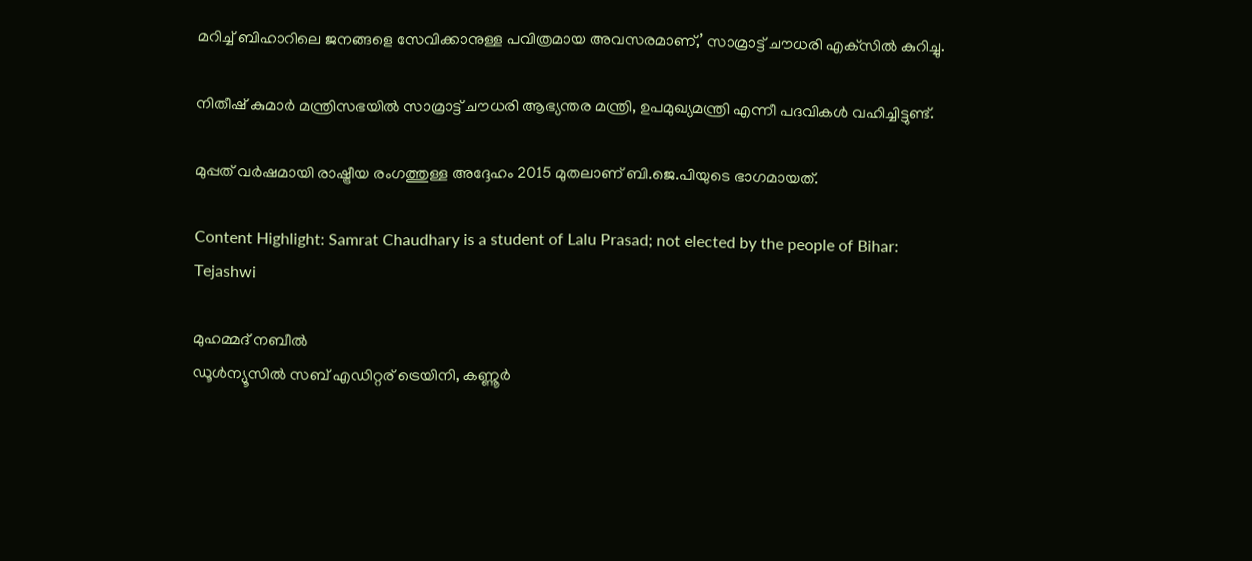മറിച്ച് ബിഹാറിലെ ജനങ്ങളെ സേവിക്കാനുള്ള പവിത്രമായ അവസരമാണ്,’ സാമ്രാട്ട് ചൗധരി എക്‌സിൽ കുറിച്ചു.

നിതീഷ് കുമാർ മന്ത്രിസഭയിൽ സാമ്രാട്ട് ചൗധരി ആഭ്യന്തര മന്ത്രി, ഉപമുഖ്യമന്ത്രി എന്നീ പദവികൾ വഹിച്ചിട്ടുണ്ട്.

മുപ്പത് വർഷമായി രാഷ്ട്രീയ രംഗത്തുള്ള അദ്ദേഹം 2015 മുതലാണ് ബി.ജെ.പിയുടെ ഭാഗമായത്.

Content Highlight: Samrat Chaudhary is a student of Lalu Prasad; not elected by the people of Bihar: Tejashwi

മുഹമ്മദ് നബീല്‍
ഡൂള്‍ന്യൂസില്‍ സബ് എഡിറ്റര് ട്രെയിനി, കണ്ണൂർ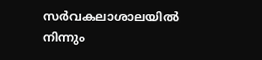സര്‍വകലാശാലയില്‍ നിന്നും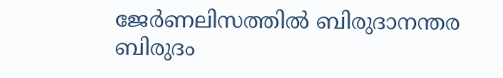ജേര്‍ണലിസത്തില്‍ ബിരുദാനന്തര ബിരുദം